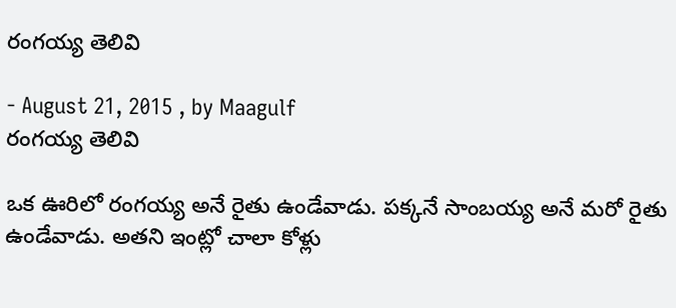రంగయ్య తెలివి

- August 21, 2015 , by Maagulf
రంగయ్య తెలివి

ఒక ఊరిలో రంగయ్య అనే రైతు ఉండేవాడు. పక్కనే సాంబయ్య అనే మరో రైతు ఉండేవాడు. అతని ఇంట్లో చాలా కోళ్లు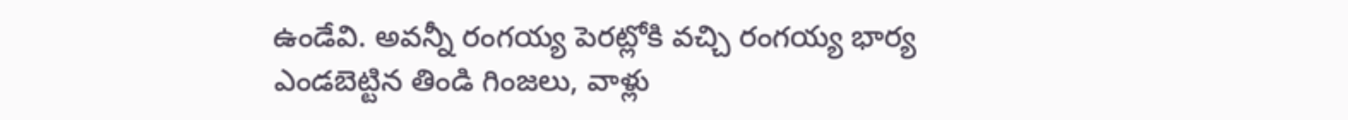ఉండేవి. అవన్నీ రంగయ్య పెరట్లోకి వచ్చి రంగయ్య భార్య ఎండబెట్టిన తిండి గింజలు, వాళ్లు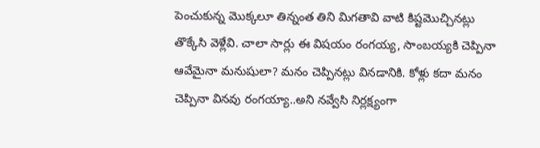పెంచుకున్న మొక్కలూ తిన్నంత తిని మిగతావి వాటి కిష్టమొచ్చినట్లు తొక్కేసి వెళ్లేవి. చాలా సార్లు ఈ విషయం రంగయ్య, సాంబయ్యకి చెప్పినా ఆవేమైనా మనుషులా? మనం చెప్పినట్లు వినడానికి. కోళ్లు కదా మనం చెప్పినా వినవు రంగయ్యా..అని నవ్వేసి నిర్లక్ష్యంగా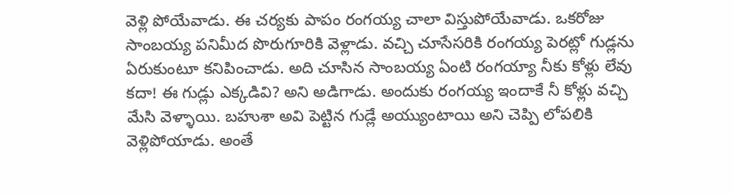వెళ్లి పోయేవాడు. ఈ చర్యకు పాపం రంగయ్య చాలా విస్తుపోయేవాడు. ఒకరోజు సాంబయ్య పనిమీద పొరుగూరికి వెళ్లాడు. వచ్చి చూసేసరికి రంగయ్య పెరట్లో గుడ్లను ఏరుకుంటూ కనిపించాడు. అది చూసిన సాంబయ్య ఏంటి రంగయ్యా నీకు కోళ్లు లేవు కదా! ఈ గుడ్లు ఎక్కడివి? అని అడిగాడు. అందుకు రంగయ్య ఇందాకే నీ కోళ్లు వచ్చి మేసి వెళ్ళాయి. బహుశా అవి పెట్టిన గుడ్లే అయ్యుంటాయి అని చెప్పి లోపలికి వెళ్లిపోయాడు. అంతే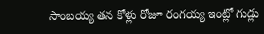సాంబయ్య తన కోళ్లు రోజూ రంగయ్య ఇంట్లో గుడ్లు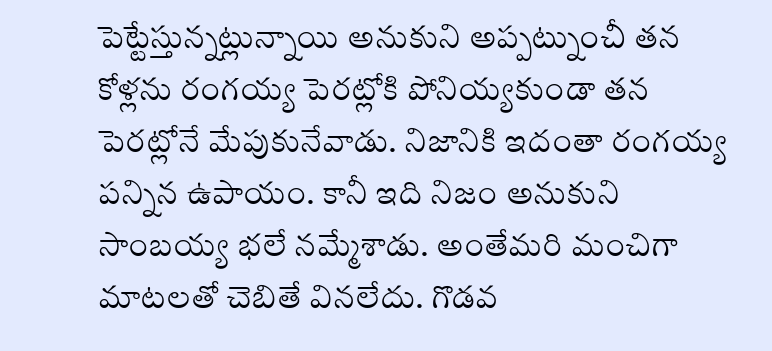పెట్టేస్తున్నట్లున్నాయి అనుకుని అప్పట్నుంచీ తన కోళ్లను రంగయ్య పెరట్లోకి పోనియ్యకుండా తన పెరట్లోనే మేపుకునేవాడు. నిజానికి ఇదంతా రంగయ్య పన్నిన ఉపాయం. కానీ ఇది నిజం అనుకుని సాంబయ్య భలే నమ్మేశాడు. అంతేమరి మంచిగా మాటలతో చెబితే వినలేదు. గొడవ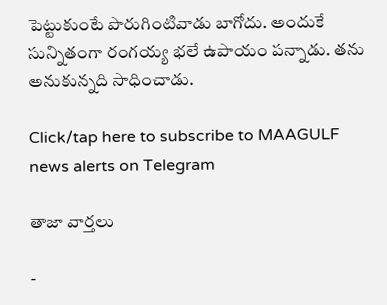పెట్టుకుంటే పొరుగింటివాడు బాగోదు. అందుకే సున్నితంగా రంగయ్య భలే ఉపాయం పన్నాడు. తను అనుకున్నది సాధించాడు.

Click/tap here to subscribe to MAAGULF news alerts on Telegram

తాజా వార్తలు

-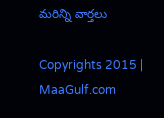మరిన్ని వార్తలు

Copyrights 2015 | MaaGulf.com